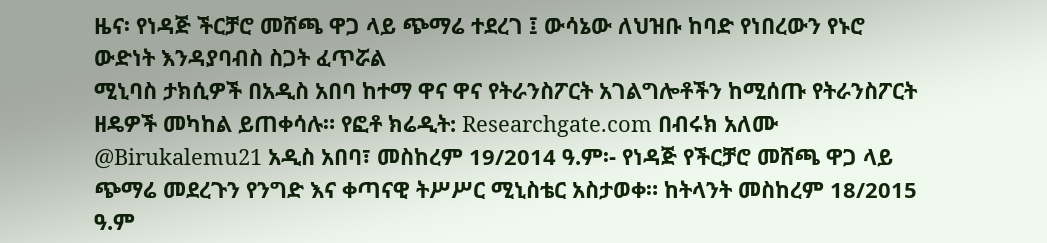ዜና፡ የነዳጅ ችርቻሮ መሸጫ ዋጋ ላይ ጭማሬ ተደረገ ፤ ውሳኔው ለህዝቡ ከባድ የነበረውን የኑሮ ውድነት እንዳያባብስ ስጋት ፈጥሯል
ሚኒባስ ታክሲዎች በአዲስ አበባ ከተማ ዋና ዋና የትራንስፖርት አገልግሎቶችን ከሚሰጡ የትራንስፖርት ዘዴዎች መካከል ይጠቀሳሉ። የፎቶ ክሬዲት: Researchgate.com በብሩክ አለሙ @Birukalemu21 አዲስ አበባ፣ መስከረም 19/2014 ዓ.ም፡- የነዳጅ የችርቻሮ መሸጫ ዋጋ ላይ ጭማሬ መደረጉን የንግድ እና ቀጣናዊ ትሥሥር ሚኒስቴር አስታወቀ። ከትላንት መስከረም 18/2015 ዓ.ም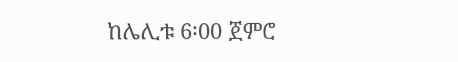ከሌሊቱ 6፡00 ጀምሮ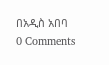በአዲስ አበባ
0 Comments